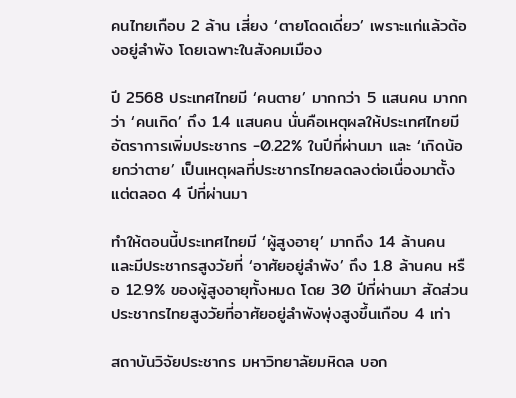คนไทยเกือบ 2 ล้าน เสี่ยง ‘ตายโดดเดี่ยว’ เพราะแก่แล้วต้องอยู่ลำพัง โดยเฉพาะในสังคมเมือง

ปี 2568 ประเทศไทยมี ‘คนตาย’ มากกว่า 5 แสนคน มากกว่า ‘คนเกิด’ ถึง 1.4 แสนคน นั่นคือเหตุผลให้ประเทศไทยมีอัตราการเพิ่มประชากร -0.22% ในปีที่ผ่านมา และ ‘เกิดน้อยกว่าตาย’ เป็นเหตุผลที่ประชากรไทยลดลงต่อเนื่องมาตั้งแต่ตลอด 4 ปีที่ผ่านมา

ทำให้ตอนนี้ประเทศไทยมี ‘ผู้สูงอายุ’ มากถึง 14 ล้านคน และมีประชากรสูงวัยที่ ‘อาศัยอยู่ลำพัง’ ถึง 1.8 ล้านคน หรือ 12.9% ของผู้สูงอายุทั้งหมด โดย 30 ปีที่ผ่านมา สัดส่วนประชากรไทยสูงวัยที่อาศัยอยู่ลำพังพุ่งสูงขึ้นเกือบ 4 เท่า

สถาบันวิจัยประชากร มหาวิทยาลัยมหิดล บอก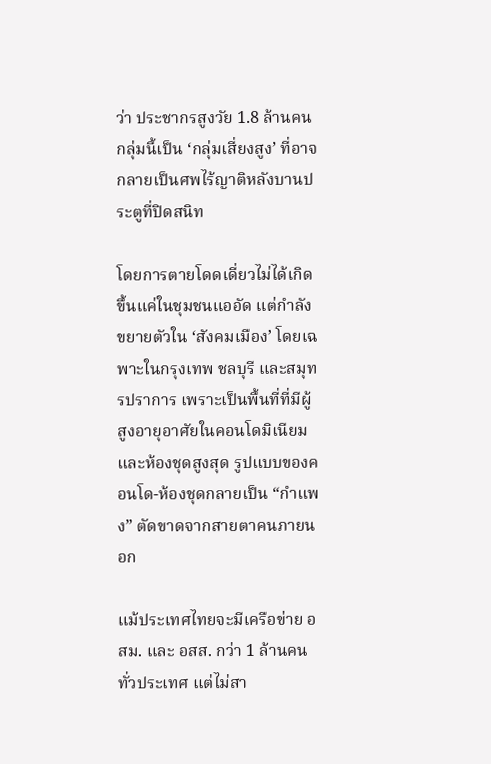ว่า ประชากรสูงวัย 1.8 ล้านคนกลุ่มนี้เป็น ‘กลุ่มเสี่ยงสูง’ ที่อาจกลายเป็นศพไร้ญาติหลังบานประตูที่ปิดสนิท

โดยการตายโดดเดี่ยวไม่ได้เกิดขึ้นแค่ในชุมชนแออัด แต่กำลังขยายตัวใน ‘สังคมเมือง’ โดยเฉพาะในกรุงเทพ ชลบุรี และสมุทรปราการ เพราะเป็นพื้นที่ที่มีผู้สูงอายุอาศัยในคอนโดมิเนียมและห้องชุดสูงสุด รูปแบบของคอนโด-ห้องชุดกลายเป็น “กำแพง” ตัดขาดจากสายตาคนภายนอก

แม้ประเทศไทยจะมีเครือข่าย อสม. และ อสส. กว่า 1 ล้านคนทั่วประเทศ แต่ไม่สา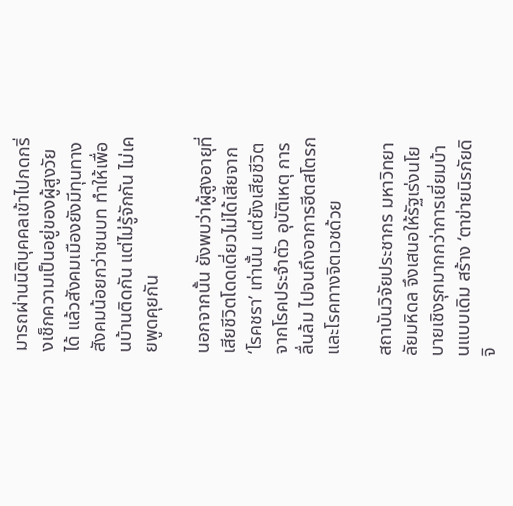มารถผ่านนิติบุคคลเข้าไปกดกริ่งเช็กความเป็นอยู่ของผู้สูงวัยได้ แล้วสังคมเมืองยังมีทุนทางสังคมน้อยกว่าชนบท ทำให้เพื่อนบ้านติดกัน แต่ไม่รู้จักกัน ไม่เคยพูดคุยกัน

นอกจากนั้น ยังพบว่าผู้สูงอายุที่เสียชีวิตโดดเดี่ยวไม่ได้เสียจาก ‘โรคชรา’ เท่านั้น แต่ยังเสียชีวิตจากโรคประจำตัว อุบัติเหตุ การลื่นล้ม ไปจนถึงอาการฮีตสโตรกและโรคทางจิตเวชด้วย

สถาบันวิจัยประชากร มหาวิทยาลัยมหิดล จึงเสนอให้รัฐเร่งนโยบายเชิงรุกมากกว่าการเยี่ยมบ้านแบบเดิม สร้าง ‘ตาข่ายนิรภัยดิจิ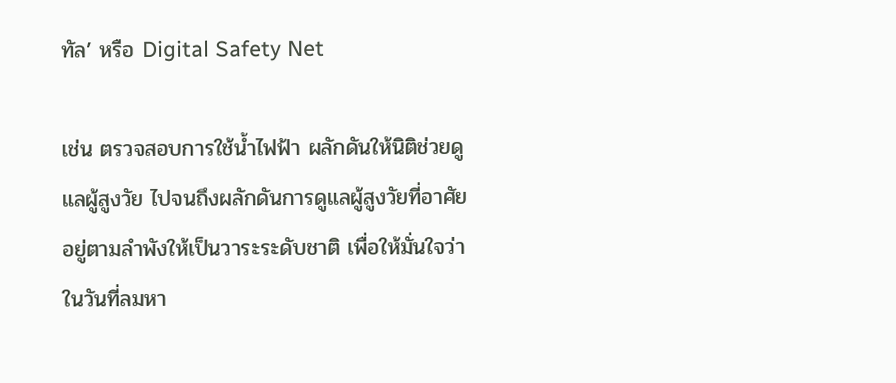ทัล’ หรือ Digital Safety Net

เช่น ตรวจสอบการใช้น้ำไฟฟ้า ผลักดันให้นิติช่วยดูแลผู้สูงวัย ไปจนถึงผลักดันการดูแลผู้สูงวัยที่อาศัยอยู่ตามลำพังให้เป็นวาระระดับชาติ เพื่อให้มั่นใจว่าในวันที่ลมหา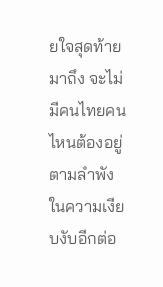ยใจสุดท้ายมาถึง จะไม่มีคนไทยคนไหนต้องอยู่ตามลำพังในความเงียบงับอีกต่อ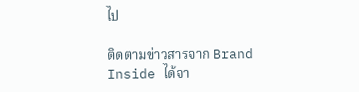ไป

ติดตามข่าวสารจาก Brand Inside ได้จา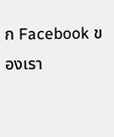ก Facebook ของเรา